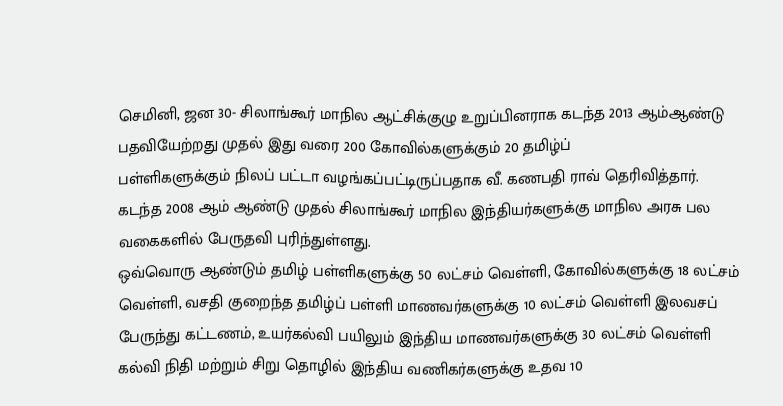செமினி, ஜன 30- சிலாங்கூர் மாநில ஆட்சிக்குழு உறுப்பினராக கடந்த 2013 ஆம்ஆண்டு பதவியேற்றது முதல் இது வரை 200 கோவில்களுக்கும் 20 தமிழ்ப்
பள்ளிகளுக்கும் நிலப் பட்டா வழங்கப்பட்டிருப்பதாக வீ. கணபதி ராவ் தெரிவித்தார்.
கடந்த 2008 ஆம் ஆண்டு முதல் சிலாங்கூர் மாநில இந்தியர்களுக்கு மாநில அரசு பல
வகைகளில் பேருதவி புரிந்துள்ளது.
ஒவ்வொரு ஆண்டும் தமிழ் பள்ளிகளுக்கு 50 லட்சம் வெள்ளி, கோவில்களுக்கு 18 லட்சம் வெள்ளி, வசதி குறைந்த தமிழ்ப் பள்ளி மாணவர்களுக்கு 10 லட்சம் வெள்ளி இலவசப் பேருந்து கட்டணம், உயர்கல்வி பயிலும் இந்திய மாணவர்களுக்கு 30 லட்சம் வெள்ளி
கல்வி நிதி மற்றும் சிறு தொழில் இந்திய வணிகர்களுக்கு உதவ 10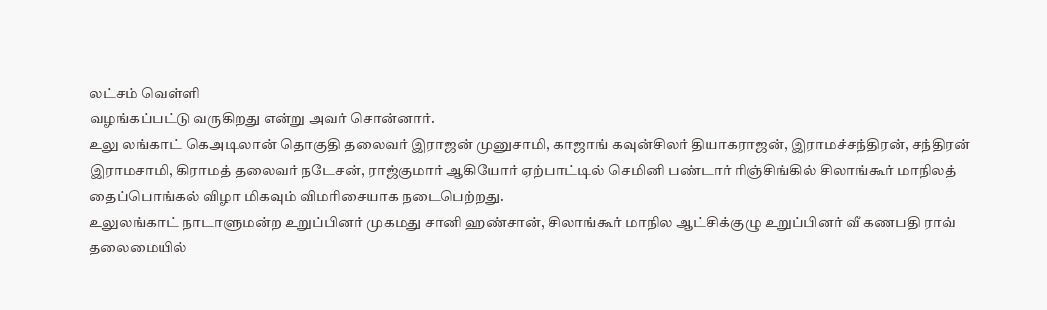லட்சம் வெள்ளி
வழங்கப்பட்டு வருகிறது என்று அவர் சொன்னார்.
உலு லங்காட் கெஅடிலான் தொகுதி தலைவர் இராஜன் முனுசாமி, காஜாங் கவுன்சிலர் தியாகராஜன், இராமச்சந்திரன், சந்திரன் இராமசாமி, கிராமத் தலைவர் நடேசன், ராஜ்குமார் ஆகியோர் ஏற்பாட்டில் செமினி பண்டார் ரிஞ்சிங்கில் சிலாங்கூர் மாநிலத் தைப்பொங்கல் விழா மிகவும் விமரிசையாக நடைபெற்றது.
உலுலங்காட் நாடாளுமன்ற உறுப்பினர் முகமது சானி ஹண்சான், சிலாங்கூர் மாநில ஆட்சிக்குழு உறுப்பினர் வீ கணபதி ராவ் தலைமையில்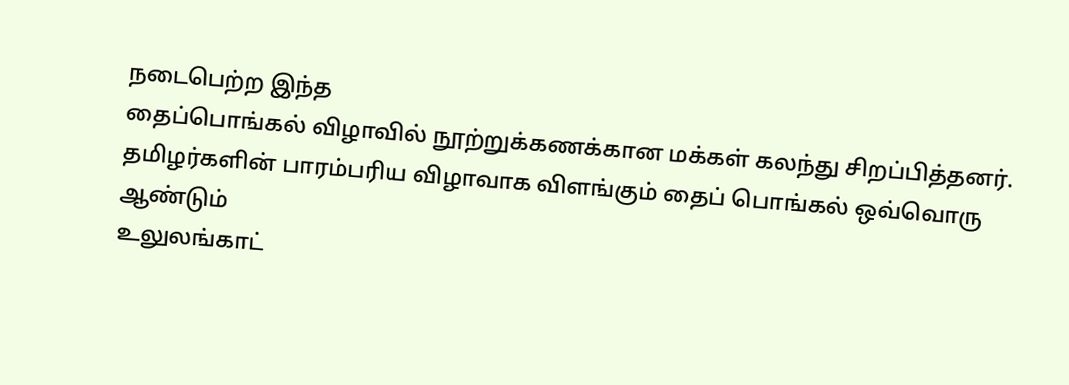நடைபெற்ற இந்த
தைப்பொங்கல் விழாவில் நூற்றுக்கணக்கான மக்கள் கலந்து சிறப்பித்தனர்.
தமிழர்களின் பாரம்பரிய விழாவாக விளங்கும் தைப் பொங்கல் ஒவ்வொரு ஆண்டும்
உலுலங்காட்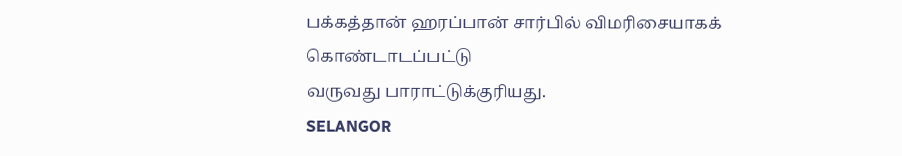பக்கத்தான் ஹரப்பான் சார்பில் விமரிசையாகக் கொண்டாடப்பட்டு
வருவது பாராட்டுக்குரியது.
SELANGOR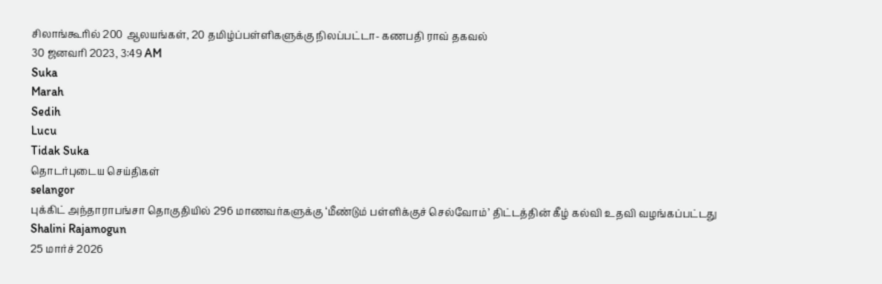சிலாங்கூரில் 200 ஆலயங்கள், 20 தமிழ்ப்பள்ளிகளுக்கு நிலப்பட்டா- கணபதி ராவ் தகவல்
30 ஜனவரி 2023, 3:49 AM
Suka
Marah
Sedih
Lucu
Tidak Suka
தொடர்புடைய செய்திகள்
selangor
புக்கிட் அந்தாராபங்சா தொகுதியில் 296 மாணவர்களுக்கு ‘மீண்டும் பள்ளிக்குச் செல்வோம்’ திட்டத்தின் கீழ் கல்வி உதவி வழங்கப்பட்டது
Shalini Rajamogun
25 மார்ச் 2026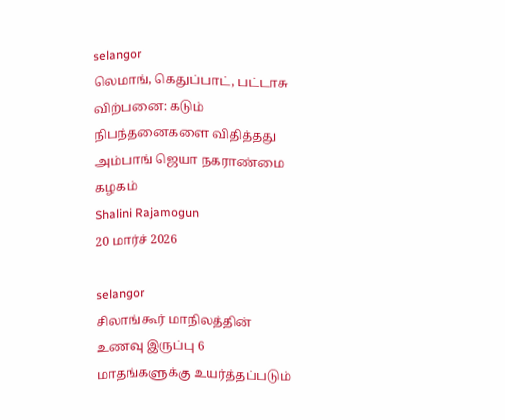selangor
லெமாங், கெதுப்பாட், பட்டாசு விற்பனை: கடும் நிபந்தனைகளை விதித்தது அம்பாங் ஜெயா நகராண்மை கழகம்
Shalini Rajamogun
20 மார்ச் 2026

selangor
சிலாங்கூர் மாநிலத்தின் உணவு இருப்பு 6 மாதங்களுக்கு உயர்த்தப்படும்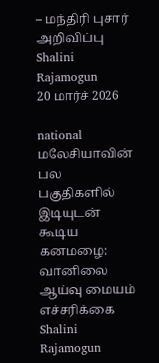– மந்திரி புசார் அறிவிப்பு
Shalini Rajamogun
20 மார்ச் 2026

national
மலேசியாவின் பல பகுதிகளில் இடியுடன் கூடிய கனமழை: வானிலை ஆய்வு மையம் எச்சரிக்கை
Shalini Rajamogun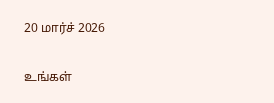20 மார்ச் 2026

உங்கள்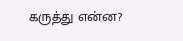கருத்து என்ன?